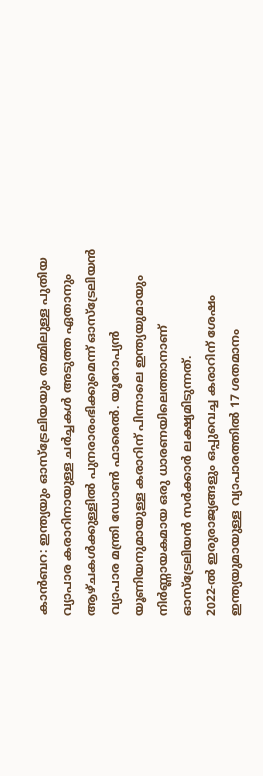കാൻബറ: ഇന്ത്യയും ഓസ്ട്രേലിയയും തമ്മിലുള്ള പുതിയ വ്യാപാര കരാറിനായുള്ള ചർച്ചകൾ അടുത്ത ഏതാനും ആഴ്ചകൾക്കുള്ളിൽ പുനരാരംഭിക്കുമെന്ന് ഓസ്ട്രേലിയൻ വ്യാപാര മന്ത്രി ഡോൺ ഫാരെൽ. യൂറോപ്യൻ യൂണിയനുമായുള്ള കരാറിന് പിന്നാലെ ഇന്ത്യയുമായും നിർണ്ണായകമായ ഒരു ധാരണയിലെത്താനാണ് ഓസ്ട്രേലിയൻ സർക്കാർ ലക്ഷ്യമിടുന്നത്.
2022-ൽ ഇരുരാജ്യങ്ങളും ഒപ്പുവെച്ച കരാറിന് ശേഷം ഇന്ത്യയുമായുള്ള വ്യാപാരത്തിൽ 17 ശതമാനം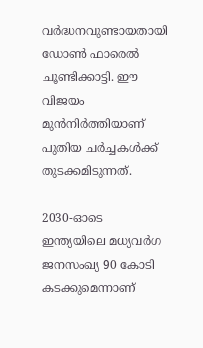വർദ്ധനവുണ്ടായതായി ഡോൺ ഫാരെൽ ചൂണ്ടിക്കാട്ടി. ഈ വിജയം മുൻനിർത്തിയാണ് പുതിയ ചർച്ചകൾക്ക് തുടക്കമിടുന്നത്.

2030-ഓടെ ഇന്ത്യയിലെ മധ്യവർഗ ജനസംഖ്യ 90 കോടി കടക്കുമെന്നാണ്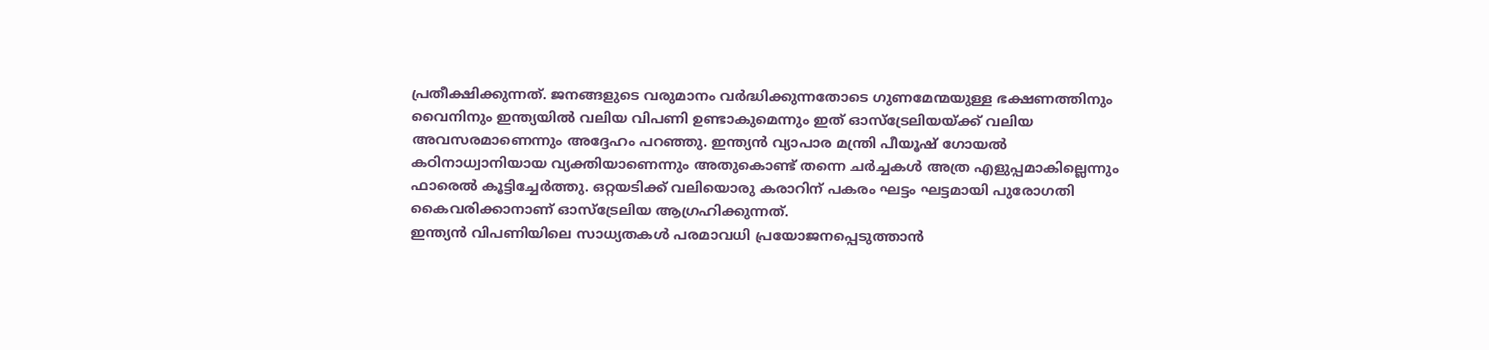പ്രതീക്ഷിക്കുന്നത്. ജനങ്ങളുടെ വരുമാനം വർദ്ധിക്കുന്നതോടെ ഗുണമേന്മയുള്ള ഭക്ഷണത്തിനും വൈനിനും ഇന്ത്യയിൽ വലിയ വിപണി ഉണ്ടാകുമെന്നും ഇത് ഓസ്ട്രേലിയയ്ക്ക് വലിയ അവസരമാണെന്നും അദ്ദേഹം പറഞ്ഞു. ഇന്ത്യൻ വ്യാപാര മന്ത്രി പീയൂഷ് ഗോയൽ കഠിനാധ്വാനിയായ വ്യക്തിയാണെന്നും അതുകൊണ്ട് തന്നെ ചർച്ചകൾ അത്ര എളുപ്പമാകില്ലെന്നും ഫാരെൽ കൂട്ടിച്ചേർത്തു. ഒറ്റയടിക്ക് വലിയൊരു കരാറിന് പകരം ഘട്ടം ഘട്ടമായി പുരോഗതി കൈവരിക്കാനാണ് ഓസ്ട്രേലിയ ആഗ്രഹിക്കുന്നത്.
ഇന്ത്യൻ വിപണിയിലെ സാധ്യതകൾ പരമാവധി പ്രയോജനപ്പെടുത്താൻ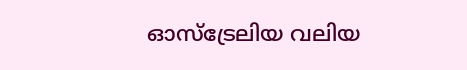ഓസ്ട്രേലിയ വലിയ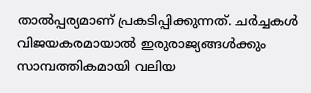താൽപ്പര്യമാണ് പ്രകടിപ്പിക്കുന്നത്. ചർച്ചകൾ വിജയകരമായാൽ ഇരുരാജ്യങ്ങൾക്കും സാമ്പത്തികമായി വലിയ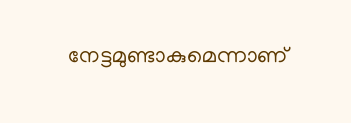നേട്ടമുണ്ടാകുമെന്നാണ്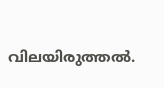വിലയിരുത്തൽ.